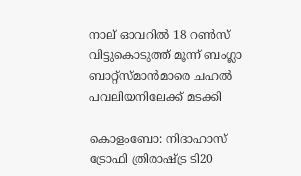നാല് ഓവറില്‍ 18 റണ്‍സ് വിട്ടുകൊടുത്ത് മൂന്ന് ബംഗ്ലാ ബാറ്റ്സ്മാന്‍മാരെ ചഹല്‍ പവലിയനിലേക്ക് മടക്കി

കൊളംബോ: നിദാഹാസ് ട്രോഫി ത്രിരാഷ്ട്ര ടി20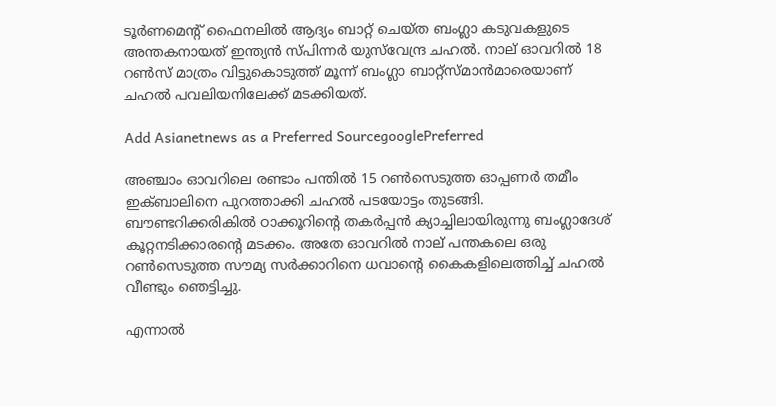ടൂര്‍ണമെന്‍റ് ഫൈനലില്‍ ആദ്യം ബാറ്റ് ചെയ്ത ബംഗ്ലാ കടുവകളുടെ അന്തകനായത് ഇന്ത്യന്‍ സ്‌പിന്നര്‍ യുസ്‌വേന്ദ്ര ചഹല്‍. നാല് ഓവറില്‍ 18 റണ്‍സ് മാത്രം വിട്ടുകൊടുത്ത് മൂന്ന് ബംഗ്ലാ ബാറ്റ്സ്മാന്‍മാരെയാണ് ചഹല്‍ പവലിയനിലേക്ക് മടക്കിയത്.

Add Asianetnews as a Preferred SourcegooglePreferred

അഞ്ചാം ഓവറിലെ രണ്ടാം പന്തില്‍ 15 റണ്‍സെടുത്ത ഓപ്പണര്‍ തമീം ഇക്‌ബാലിനെ പുറത്താക്കി ചഹല്‍ പടയോട്ടം തുടങ്ങി. ബൗണ്ടറിക്കരികില്‍ ഠാക്കൂറിന്‍റെ തകര്‍പ്പന്‍ ക്യാച്ചിലായിരുന്നു ബംഗ്ലാദേശ് കൂറ്റനടിക്കാരന്‍റെ മടക്കം. അതേ ഓവറില്‍ നാല് പന്തകലെ ഒരു റണ്‍സെടുത്ത സൗമ്യ സര്‍ക്കാറിനെ ധവാന്‍റെ കൈകളിലെത്തിച്ച് ചഹല്‍ വീണ്ടും ഞെട്ടിച്ചു.

എന്നാല്‍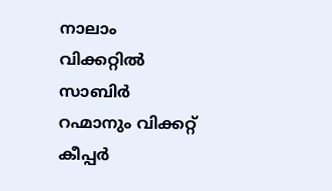നാലാം വിക്കറ്റില്‍ സാബിര്‍ റഹ്മാനും വിക്കറ്റ് കീപ്പര്‍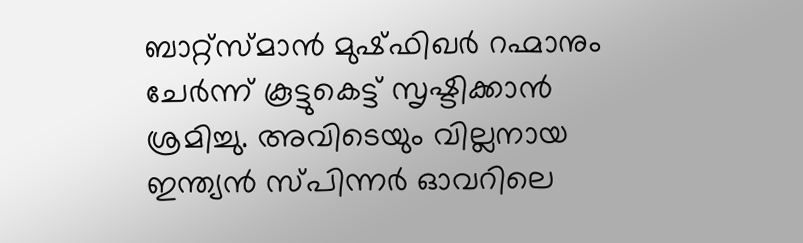ബാറ്റ്സ്മാന്‍ മുഷ്ഫിഖര്‍ റഹ്മാനും ചേര്‍ന്ന് കൂട്ടുകെട്ട് സൃഷ്ടിക്കാന്‍ ശ്രമിച്ചു. അവിടെയും വില്ലനായ ഇന്ത്യന്‍ സ്‌പിന്നര്‍ ഓവറിലെ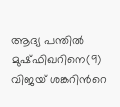ആദ്യ പന്തില്‍ മുഷ്ഫിഖറിനെ(9) വിജയ് ശങ്കറിന്‍റെ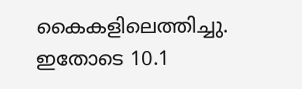കൈകളിലെത്തിച്ചു. ഇതോടെ 10.1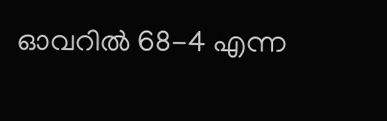ഓവറില്‍ 68-4 എന്ന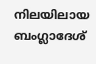നിലയിലായ ബംഗ്ലാദേശ്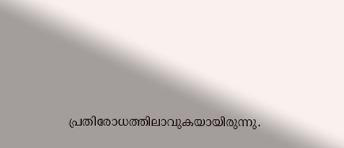പ്രതിരോധത്തിലാവുകയായിരുന്നു.